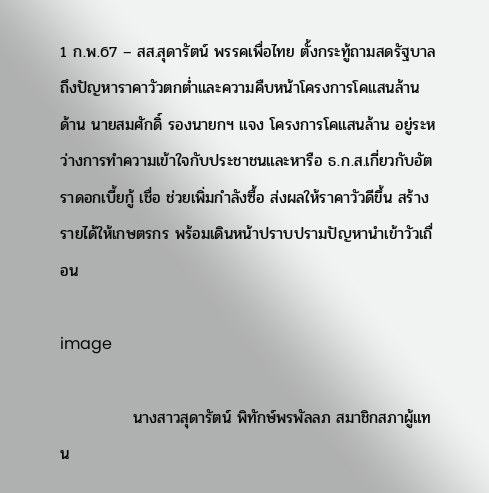1 ก.พ.67 – สส.สุดารัตน์ พรรคเพื่อไทย ตั้งกระทู้ถามสดรัฐบาลถึงปัญหาราคาวัวตกต่ำและความคืบหน้าโครงการโคแสนล้าน ด้าน นายสมศักดิ์ รองนายกฯ แจง โครงการโคแสนล้าน อยู่ระหว่างการทำความเข้าใจกับประชาชนและหารือ ธ.ก.ส.เกี่ยวกับอัตราดอกเบี้ยกู้ เชื่อ ช่วยเพิ่มกำลังซื้อ ส่งผลให้ราคาวัวดีขึ้น สร้างรายได้ให้เกษตรกร พร้อมเดินหน้าปราบปรามปัญหานำเข้าวัวเถื่อน

image

             นางสาวสุดารัตน์ พิทักษ์พรพัลลภ สมาชิกสภาผู้แทน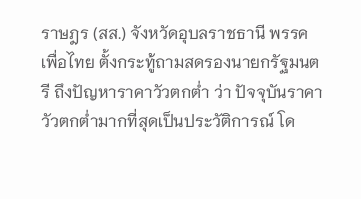ราษฎร (สส.) จังหวัดอุบลราชธานี พรรคเพื่อไทย ตั้งกระทู้ถามสดรองนายกรัฐมนตรี ถึงปัญหาราคาวัวตกต่ำ ว่า ปัจจุบันราคาวัวตกต่ำมากที่สุดเป็นประวัติการณ์ โด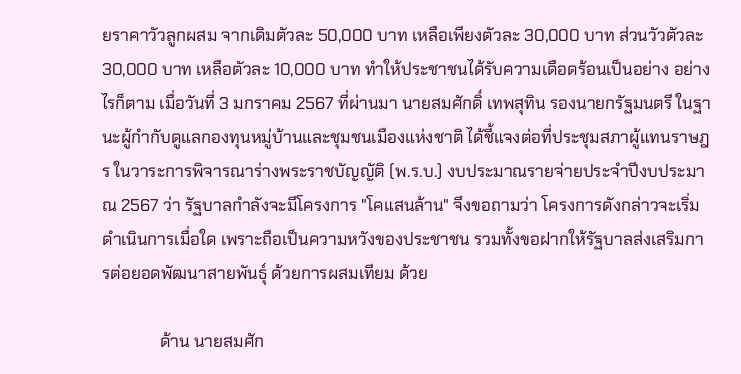ยราคาวัวลูกผสม จากเดิมตัวละ 50,000 บาท เหลือเพียงตัวละ 30,000 บาท ส่วนวัวตัวละ 30,000 บาท เหลือตัวละ 10,000 บาท ทำให้ประชาชนได้รับความเดือดร้อนเป็นอย่าง อย่างไรก็ตาม เมื่อวันที่ 3 มกราคม 2567 ที่ผ่านมา นายสมศักดิ์ เทพสุทิน รองนายกรัฐมนตรี ในฐานะผู้กำกับดูแลกองทุนหมู่บ้านและชุมชนเมืองแห่งชาติ ได้ชี้แจงต่อที่ประชุมสภาผู้แทนราษฎร ในวาระการพิจารณาร่างพระราชบัญญัติ (พ.ร.บ.) งบประมาณรายจ่ายประจำปีงบประมาณ 2567 ว่า รัฐบาลกำลังจะมีโครงการ "โคแสนล้าน" จึงขอถามว่า โครงการดังกล่าวจะเริ่มดำเนินการเมื่อใด เพราะถือเป็นความหวังของประชาชน รวมทั้งขอฝากให้รัฐบาลส่งเสริมการต่อยอดพัฒนาสายพันธุ์ ด้วยการผสมเทียม ด้วย

              ด้าน นายสมศัก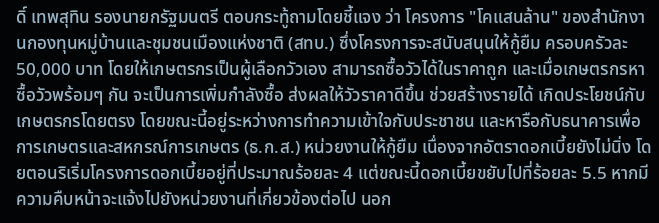ดิ์ เทพสุทิน รองนายกรัฐมนตรี ตอบกระทู้ถามโดยชี้แจง ว่า โครงการ "โคแสนล้าน" ของสำนักงานกองทุนหมู่บ้านและชุมชนเมืองแห่งชาติ (สทบ.) ซึ่งโครงการจะสนับสนุนให้กู้ยืม ครอบครัวละ 50,000 บาท โดยให้เกษตรกรเป็นผู้เลือกวัวเอง สามารถซื้อวัวได้ในราคาถูก และเมื่อเกษตรกรหาซื้อวัวพร้อมๆ กัน จะเป็นการเพิ่มกำลังซื้อ ส่งผลให้วัวราคาดีขึ้น ช่วยสร้างรายได้ เกิดประโยชน์กับเกษตรกรโดยตรง โดยขณะนี้อยู่ระหว่างการทำความเข้าใจกับประชาชน และหารือกับธนาคารเพื่อการเกษตรและสหกรณ์การเกษตร (ธ.ก.ส.) หน่วยงานให้กู้ยืม เนื่องจากอัตราดอกเบี้ยยังไม่นิ่ง โดยตอนริเริ่มโครงการดอกเบี้ยอยู่ที่ประมาณร้อยละ 4 แต่ขณะนี้ดอกเบี้ยขยับไปที่ร้อยละ 5.5 หากมีความคืบหน้าจะแจ้งไปยังหน่วยงานที่เกี่ยวข้องต่อไป นอก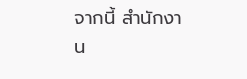จากนี้ สำนักงาน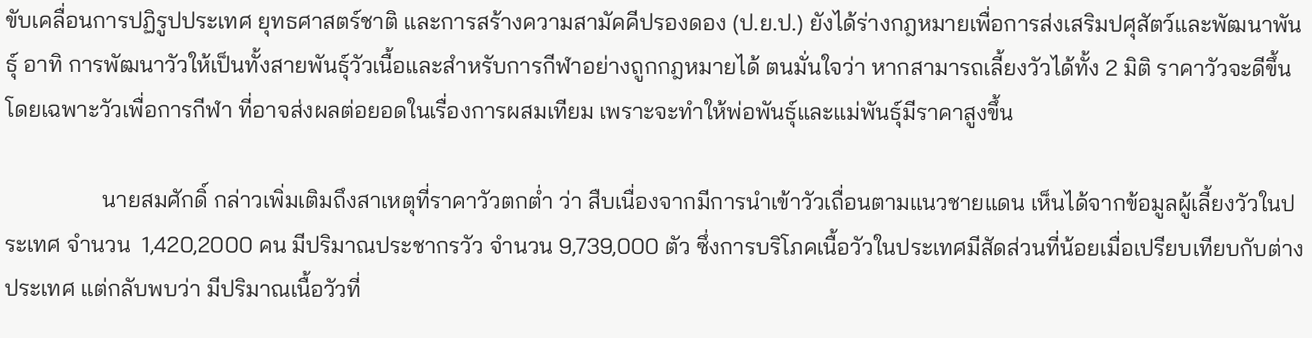ขับเคลื่อนการปฏิรูปประเทศ ยุทธศาสตร์ชาติ และการสร้างความสามัคคีปรองดอง (ป.ย.ป.) ยังได้ร่างกฎหมายเพื่อการส่งเสริมปศุสัตว์และพัฒนาพันธุ์ อาทิ การพัฒนาวัวให้เป็นทั้งสายพันธุ์วัวเนื้อและสำหรับการกีฬาอย่างถูกกฎหมายได้ ตนมั่นใจว่า หากสามารถเลี้ยงวัวได้ทั้ง 2 มิติ ราคาวัวจะดีขึ้น โดยเฉพาะวัวเพื่อการกีฬา ที่อาจส่งผลต่อยอดในเรื่องการผสมเทียม เพราะจะทำให้พ่อพันธุ์และแม่พันธุ์มีราคาสูงขึ้น

                 นายสมศักดิ์ กล่าวเพิ่มเติมถึงสาเหตุที่ราคาวัวตกต่ำ ว่า สืบเนื่องจากมีการนำเข้าวัวเถื่อนตามแนวชายแดน เห็นได้จากข้อมูลผู้เลี้ยงวัวในประเทศ จำนวน  1,420,2000 คน มีปริมาณประชากรวัว จำนวน 9,739,000 ตัว ซึ่งการบริโภคเนื้อวัวในประเทศมีสัดส่วนที่น้อยเมื่อเปรียบเทียบกับต่างประเทศ แต่กลับพบว่า มีปริมาณเนื้อวัวที่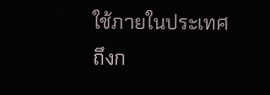ใช้ภายในประเทศถึงก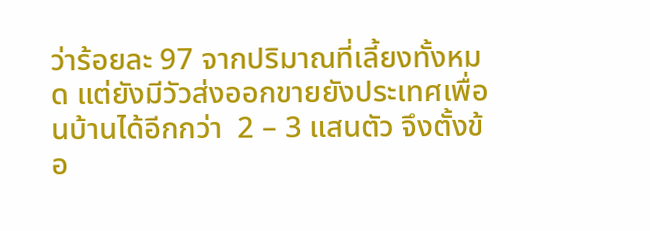ว่าร้อยละ 97 จากปริมาณที่เลี้ยงทั้งหมด แต่ยังมีวัวส่งออกขายยังประเทศเพื่อนบ้านได้อีกกว่า  2 – 3 แสนตัว จึงตั้งข้อ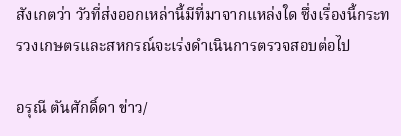สังเกตว่า วัวที่ส่งออกเหล่านี้มีที่มาจากแหล่งใด ซึ่งเรื่องนี้กระทรวงเกษตรและสหกรณ์จะเร่งดำเนินการตรวจสอบต่อไป

อรุณี ตันศักดิ์ดา ข่าว/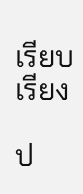เรียบเรียง

ป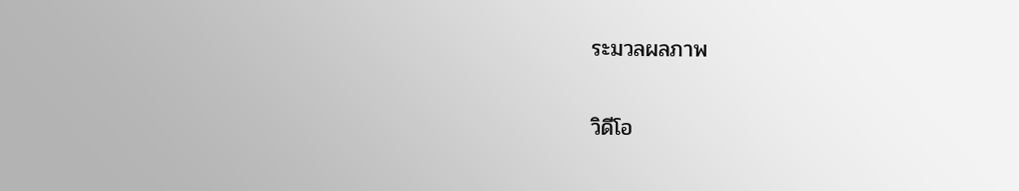ระมวลผลภาพ

วิดีโอ